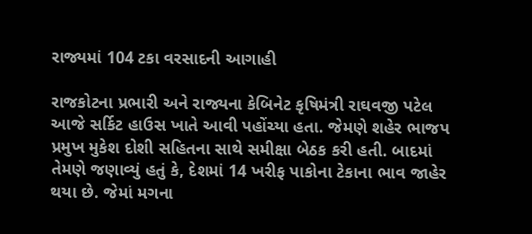રાજ્યમાં 104 ટકા વરસાદની આગાહી

રાજકોટના પ્રભારી અને રાજ્યના કેબિનેટ કૃષિમંત્રી રાઘવજી પટેલ આજે સર્કિટ હાઉસ ખાતે આવી પહોંચ્યા હતા. જેમણે શહેર ભાજપ પ્રમુખ મુકેશ દોશી સહિતના સાથે સમીક્ષા બેઠક કરી હતી. બાદમાં તેમણે જણાવ્યું હતું કે, દેશમાં 14 ખરીફ પાકોના ટેકાના ભાવ જાહેર થયા છે. જેમાં મગના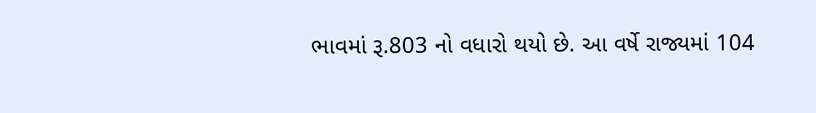ભાવમાં રૂ.803 નો વધારો થયો છે. આ વર્ષે રાજ્યમાં 104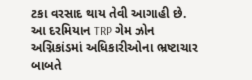ટકા વરસાદ થાય તેવી આગાહી છે. આ દરમિયાન TRP ગેમ ઝોન અગ્નિકાંડમાં અધિકારીઓના ભ્રષ્ટાચાર બાબતે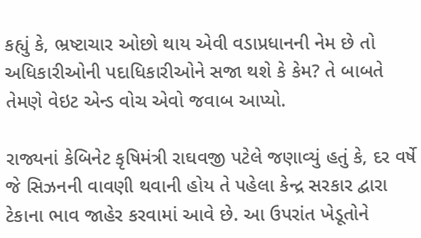કહ્યું કે, ભ્રષ્ટાચાર ઓછો થાય એવી વડાપ્રધાનની નેમ છે તો અધિકારીઓની પદાધિકારીઓને સજા થશે કે કેમ? તે બાબતે તેમણે વેઇટ એન્ડ વોચ એવો જવાબ આપ્યો.

રાજ્યનાં કેબિનેટ કૃષિમંત્રી રાઘવજી પટેલે જણાવ્યું હતું કે, દર વર્ષે જે સિઝનની વાવણી થવાની હોય તે પહેલા કેન્દ્ર સરકાર દ્વારા ટેકાના ભાવ જાહેર કરવામાં આવે છે. આ ઉપરાંત ખેડૂતોને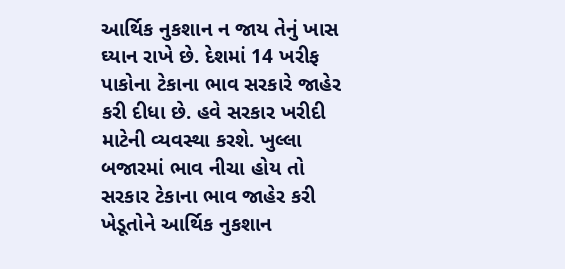આર્થિક નુકશાન ન જાય તેનું ખાસ ઘ્યાન રાખે છે. દેશમાં 14 ખરીફ પાકોના ટેકાના ભાવ સરકારે જાહેર કરી દીધા છે. હવે સરકાર ખરીદી માટેની વ્યવસ્થા કરશે. ખુલ્લા બજારમાં ભાવ નીચા હોય તો સરકાર ટેકાના ભાવ જાહેર કરી ખેડૂતોને આર્થિક નુકશાન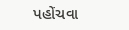પહોંચવા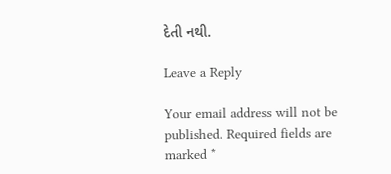દેતી નથી.

Leave a Reply

Your email address will not be published. Required fields are marked *